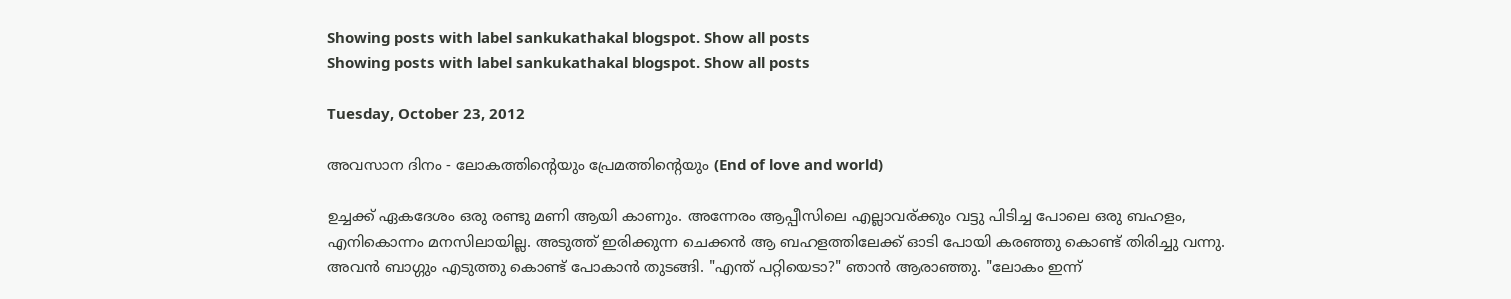Showing posts with label sankukathakal blogspot. Show all posts
Showing posts with label sankukathakal blogspot. Show all posts

Tuesday, October 23, 2012

അവസാന ദിനം - ലോകത്തിന്റെയും പ്രേമത്തിന്റെയും (End of love and world)

ഉച്ചക്ക് ഏകദേശം ഒരു രണ്ടു മണി ആയി കാണും. അന്നേരം ആപ്പീസിലെ എല്ലാവര്ക്കും വട്ടു പിടിച്ച പോലെ ഒരു ബഹളം, എനികൊന്നം മനസിലായില്ല. അടുത്ത് ഇരിക്കുന്ന ചെക്കന്‍ ആ ബഹളത്തിലേക്ക് ഓടി പോയി കരഞ്ഞു കൊണ്ട് തിരിച്ചു വന്നു. അവന്‍ ബാഗ്ഗും എടുത്തു കൊണ്ട് പോകാന്‍ തുടങ്ങി. "എന്ത് പറ്റിയെടാ?" ഞാന്‍ ആരാഞ്ഞു. "ലോകം ഇന്ന്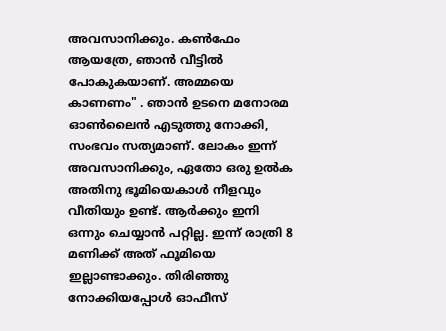അവസാനിക്കും. കണ്‍ഫേം ആയത്രേ, ഞാന്‍ വീട്ടില്‍ പോകുകയാണ്. അമ്മയെ കാണണം" . ഞാന്‍ ഉടനെ മനോരമ ഓണ്‍ലൈന്‍ എടുത്തു നോക്കി, സംഭവം സത്യമാണ്. ലോകം ഇന്ന് അവസാനിക്കും, ഏതോ ഒരു ഉല്‍ക അതിനു ഭൂമിയെകാള്‍ നീളവും വീതിയും ഉണ്ട്. ആര്‍ക്കും ഇനി ഒന്നും ചെയ്യാന്‍ പറ്റില്ല. ഇന്ന് രാത്രി 8 മണിക്ക് അത് ഫൂമിയെ ഇല്ലാണ്ടാക്കും. തിരിഞ്ഞു നോക്കിയപ്പോള്‍ ഓഫീസ്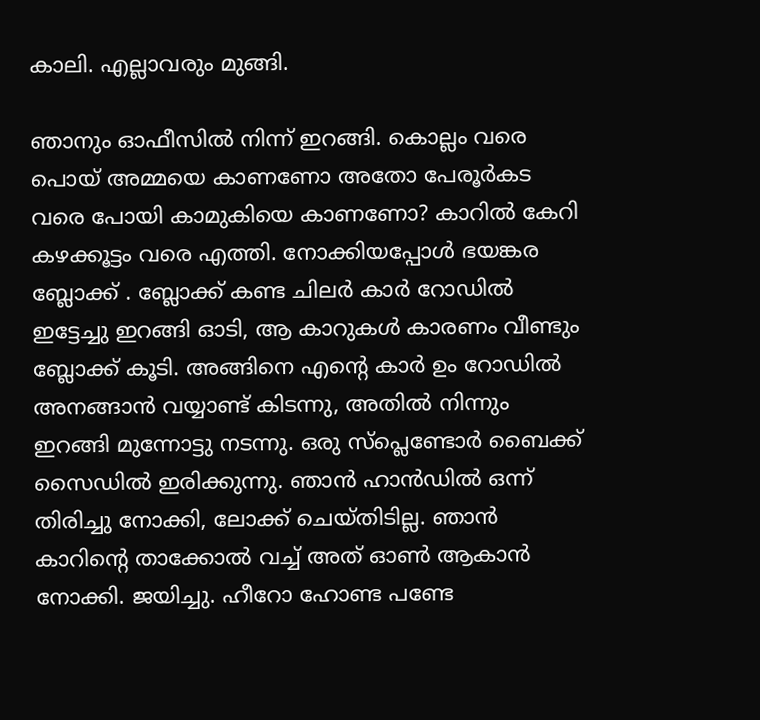കാലി. എല്ലാവരും മുങ്ങി.

ഞാനും ഓഫീസില്‍ നിന്ന് ഇറങ്ങി. കൊല്ലം വരെ പൊയ് അമ്മയെ കാണണോ അതോ പേരൂര്‍കട വരെ പോയി കാമുകിയെ കാണണോ? കാറില്‍ കേറി കഴക്കൂട്ടം വരെ എത്തി. നോക്കിയപ്പോള്‍ ഭയങ്കര ബ്ലോക്ക്‌ . ബ്ലോക്ക്‌ കണ്ട ചിലര്‍ കാര്‍ റോഡില്‍ ഇട്ടേച്ചു ഇറങ്ങി ഓടി, ആ കാറുകള്‍ കാരണം വീണ്ടും ബ്ലോക്ക്‌ കൂടി. അങ്ങിനെ എന്റെ കാര്‍ ഉം റോഡില്‍ അനങ്ങാന്‍ വയ്യാണ്ട് കിടന്നു, അതില്‍ നിന്നും ഇറങ്ങി മുന്നോട്ടു നടന്നു. ഒരു സ്പ്ലെണ്ടോര്‍ ബൈക്ക് സൈഡില്‍ ഇരിക്കുന്നു. ഞാന്‍ ഹാന്‍ഡില്‍ ഒന്ന് തിരിച്ചു നോക്കി, ലോക്ക് ചെയ്തിടില്ല. ഞാന്‍ കാറിന്റെ താക്കോല്‍ വച്ച് അത് ഓണ്‍ ആകാന്‍ നോക്കി. ജയിച്ചു. ഹീറോ ഹോണ്ട പണ്ടേ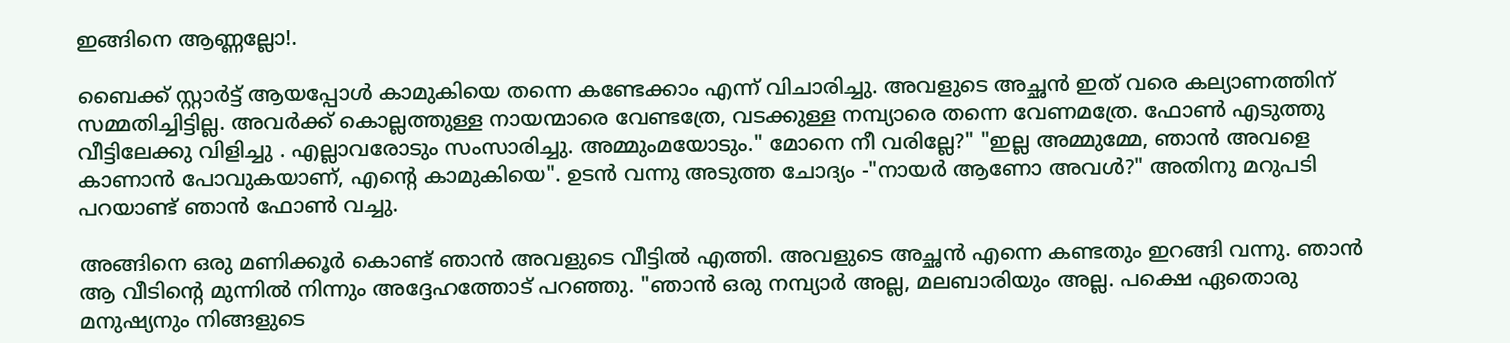ഇങ്ങിനെ ആണ്ണല്ലോ!.

ബൈക്ക് സ്റ്റാര്‍ട്ട്‌ ആയപ്പോള്‍ കാമുകിയെ തന്നെ കണ്ടേക്കാം എന്ന് വിചാരിച്ചു. അവളുടെ അച്ഛന്‍ ഇത് വരെ കല്യാണത്തിന് സമ്മതിച്ചിട്ടില്ല. അവര്‍ക്ക് കൊല്ലത്തുള്ള നായന്മാരെ വേണ്ടത്രേ, വടക്കുള്ള നമ്പ്യാരെ തന്നെ വേണമത്രേ. ഫോണ്‍ എടുത്തു വീട്ടിലേക്കു വിളിച്ചു . എല്ലാവരോടും സംസാരിച്ചു. അമ്മുംമയോടും." മോനെ നീ വരില്ലേ?" "ഇല്ല അമ്മുമ്മേ, ഞാന്‍ അവളെ കാണാന്‍ പോവുകയാണ്, എന്റെ കാമുകിയെ". ഉടന്‍ വന്നു അടുത്ത ചോദ്യം -"നായര്‍ ആണോ അവള്‍?" അതിനു മറുപടി പറയാണ്ട് ഞാന്‍ ഫോണ്‍ വച്ചു.

അങ്ങിനെ ഒരു മണിക്കൂര്‍ കൊണ്ട് ഞാന്‍ അവളുടെ വീട്ടില്‍ എത്തി. അവളുടെ അച്ഛന്‍ എന്നെ കണ്ടതും ഇറങ്ങി വന്നു. ഞാന്‍ ആ വീടിന്റെ മുന്നില്‍ നിന്നും അദ്ദേഹത്തോട് പറഞ്ഞു. "ഞാന്‍ ഒരു നമ്പ്യാര്‍ അല്ല, മലബാരിയും അല്ല. പക്ഷെ ഏതൊരു മനുഷ്യനും നിങ്ങളുടെ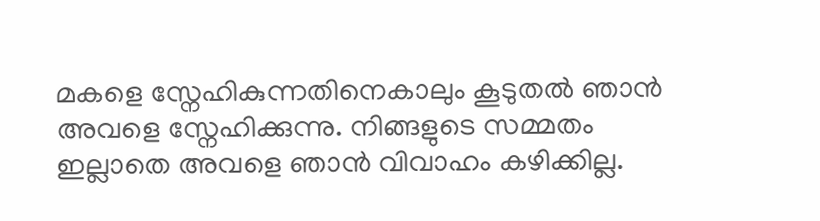മകളെ സ്നേഹികുന്നതിനെകാലും കൂടുതല്‍ ഞാന്‍ അവളെ സ്നേഹിക്കുന്നു. നിങ്ങളുടെ സമ്മതം ഇല്ലാതെ അവളെ ഞാന്‍ വിവാഹം കഴിക്കില്ല.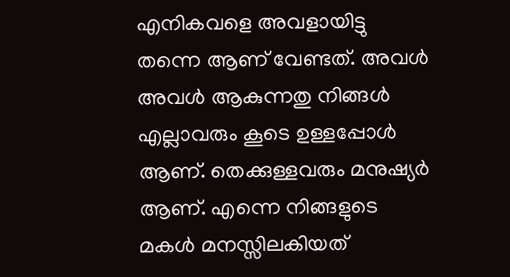എനികവളെ അവളായിട്ടു തന്നെ ആണ് വേണ്ടത്. അവള്‍ അവള്‍ ആകുന്നതു നിങ്ങള്‍ എല്ലാവരും കൂടെ ഉള്ളപ്പോള്‍ ആണ്. തെക്കുള്ളവരും മനുഷ്യര്‍ ആണ്. എന്നെ നിങ്ങളുടെ മകള്‍ മനസ്സിലകിയത്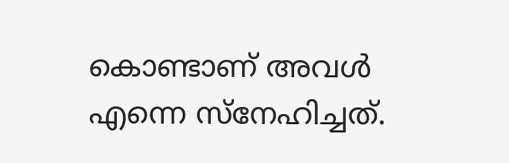കൊണ്ടാണ് അവള്‍ എന്നെ സ്നേഹിച്ചത്.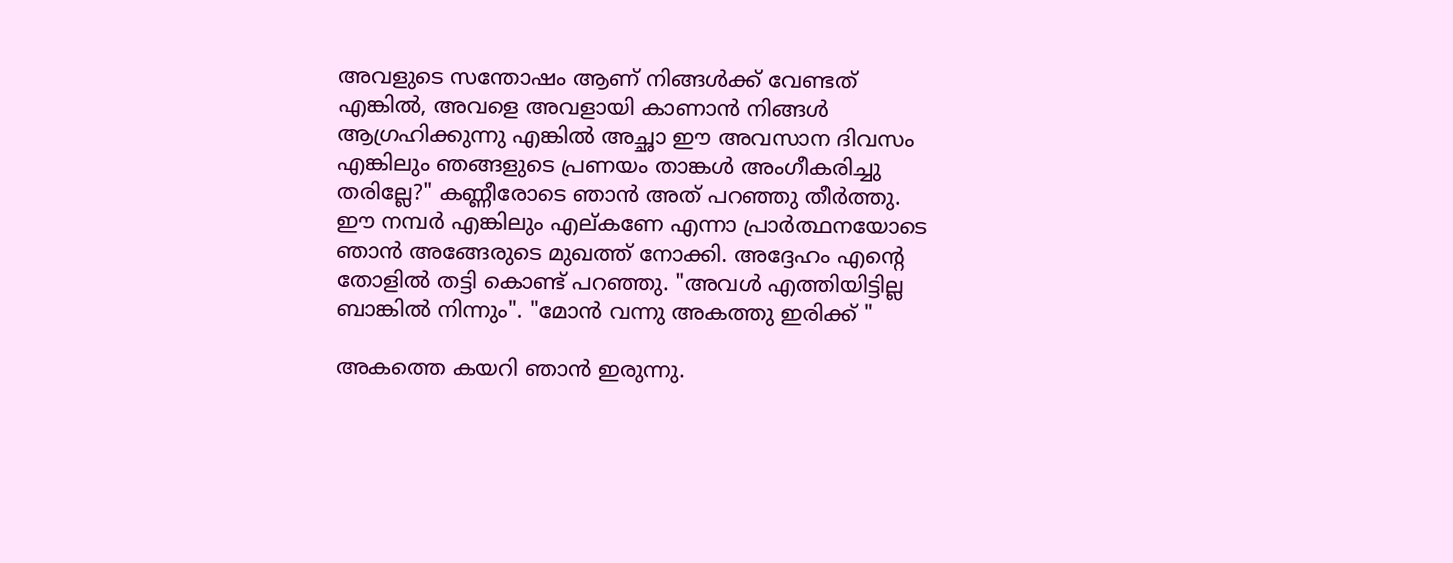അവളുടെ സന്തോഷം ആണ് നിങ്ങള്‍ക്ക് വേണ്ടത് എങ്കില്‍, അവളെ അവളായി കാണാന്‍ നിങ്ങള്‍ ആഗ്രഹിക്കുന്നു എങ്കില്‍ അച്ഛാ ഈ അവസാന ദിവസം എങ്കിലും ഞങ്ങളുടെ പ്രണയം താങ്കള്‍ അംഗീകരിച്ചു തരില്ലേ?" കണ്ണീരോടെ ഞാന്‍ അത് പറഞ്ഞു തീര്‍ത്തു. ഈ നമ്പര്‍ എങ്കിലും എല്കണേ എന്നാ പ്രാര്‍ത്ഥനയോടെ ഞാന്‍ അങ്ങേരുടെ മുഖത്ത് നോക്കി. അദ്ദേഹം എന്റെ തോളില്‍ തട്ടി കൊണ്ട് പറഞ്ഞു. "അവള്‍ എത്തിയിട്ടില്ല ബാങ്കില്‍ നിന്നും". "മോന്‍ വന്നു അകത്തു ഇരിക്ക് "

അകത്തെ കയറി ഞാന്‍ ഇരുന്നു.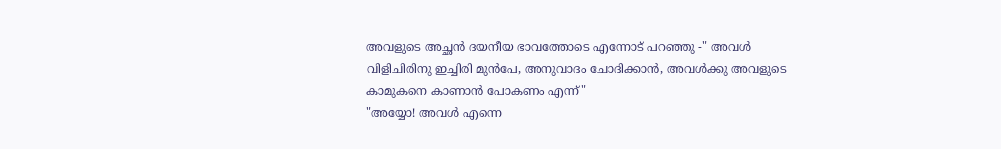അവളുടെ അച്ഛന്‍ ദയനീയ ഭാവത്തോടെ എന്നോട് പറഞ്ഞു -" അവള്‍ വിളിചിരിനു ഇച്ചിരി മുന്‍പേ, അനുവാദം ചോദിക്കാന്‍, അവള്‍ക്കു അവളുടെ കാമുകനെ കാണാന്‍ പോകണം എന്ന്"
"അയ്യോ! അവള്‍ എന്നെ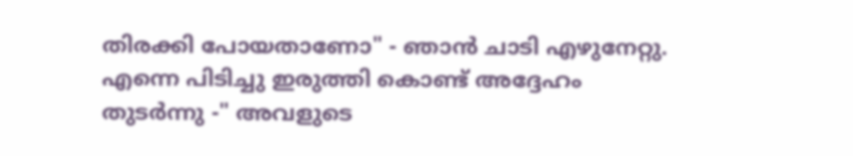തിരക്കി പോയതാണോ" - ഞാന്‍ ചാടി എഴുനേറ്റു. എന്നെ പിടിച്ചു ഇരുത്തി കൊണ്ട് അദ്ദേഹം തുടര്‍ന്നു -" അവളുടെ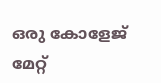ഒരു കോളേജ് മേറ്റ്‌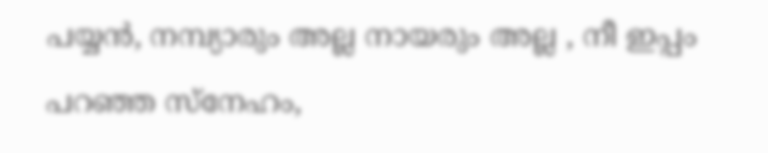പയ്യന്‍, നമ്പ്യാരും അല്ല നായരും അല്ല , നീ ഇപ്പം പറഞ്ഞ സ്നേഹം,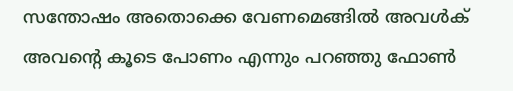സന്തോഷം അതൊക്കെ വേണമെങ്ങില്‍ അവള്‍ക് അവന്റെ കൂടെ പോണം എന്നും പറഞ്ഞു ഫോണ്‍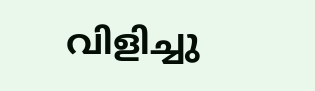വിളിച്ചു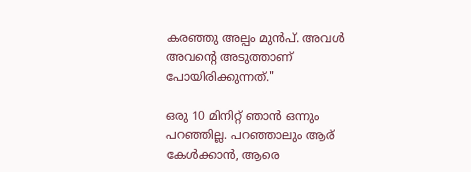കരഞ്ഞു അല്പം മുന്‍പ്. അവള്‍ അവന്റെ അടുത്താണ് പോയിരിക്കുന്നത്."

ഒരു 10 മിനിറ്റ് ഞാന്‍ ഒന്നും പറഞ്ഞില്ല. പറഞ്ഞാലും ആര് കേള്‍ക്കാന്‍, ആരെ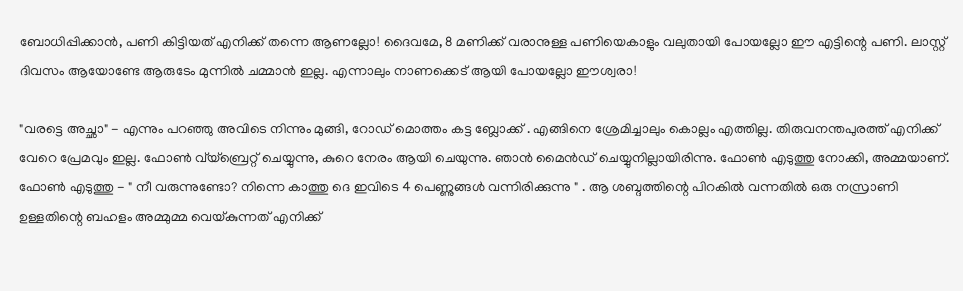ബോധിപ്പിക്കാന്‍, പണി കിട്ടിയത് എനിക്ക് തന്നെ ആണല്ലോ! ദൈവമേ, 8 മണിക്ക് വരാനുള്ള പണിയെകാളും വലുതായി പോയല്ലോ ഈ എട്ടിന്റെ പണി. ലാസ്റ്റ് ദിവസം ആയോണ്ടേ ആരുടേം മുന്നില്‍ ചമ്മാന്‍ ഇല്ല. എന്നാലും നാണക്കെട് ആയി പോയല്ലോ ഈശ്വരാ!

"വരട്ടെ അച്ഛാ" - എന്നും പറഞ്ഞു അവിടെ നിന്നും മുങ്ങി, റോഡ്‌ മൊത്തം കട്ട ബ്ലോക്ക്‌ . എങ്ങിനെ ശ്രേമിച്ചാലും കൊല്ലം എത്തില്ല. തിരുവനന്തപുരത്ത് എനിക്ക് വേറെ പ്രേമവും ഇല്ല. ഫോണ്‍ വ്യ്ബ്രെറ്റ് ചെയ്യുന്നു, കുറെ നേരം ആയി ചെയുന്നു. ഞാന്‍ മൈന്‍ഡ് ചെയ്യുനില്ലായിരിന്നു. ഫോണ്‍ എടുത്തു നോക്കി, അമ്മയാണ്. ഫോണ്‍ എടുത്തു - " നീ വരുന്നുണ്ടോ? നിന്നെ കാത്തു ദെ ഇവിടെ 4 പെണ്ണുങ്ങള്‍ വന്നിരിക്കുന്നു " . ആ ശബ്ദത്തിന്റെ പിറകില്‍ വന്നതില്‍ ഒരു നസ്രാണി ഉള്ളതിന്റെ ബഹളം അമ്മുമ്മ വെയ്കുന്നത് എനിക്ക്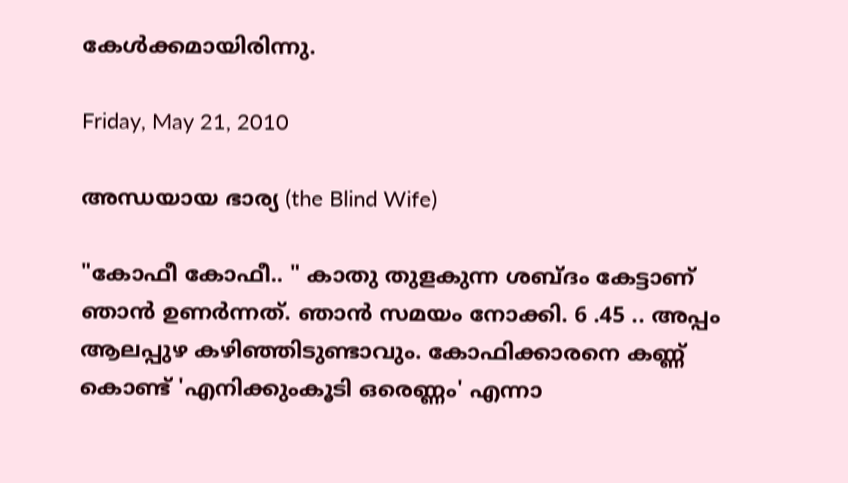കേള്‍ക്കമായിരിന്നു.

Friday, May 21, 2010

അന്ധയായ ഭാര്യ (the Blind Wife)

"കോഫീ കോഫീ.. " കാതു തുളകുന്ന ശബ്ദം കേട്ടാണ് ഞാന്‍ ഉണര്‍ന്നത്. ഞാന്‍ സമയം നോക്കി. 6 .45 .. അപ്പം ആലപ്പുഴ കഴിഞ്ഞിടുണ്ടാവും. കോഫിക്കാരനെ കണ്ണ് കൊണ്ട് 'എനിക്കുംകൂടി ഒരെണ്ണം' എന്നാ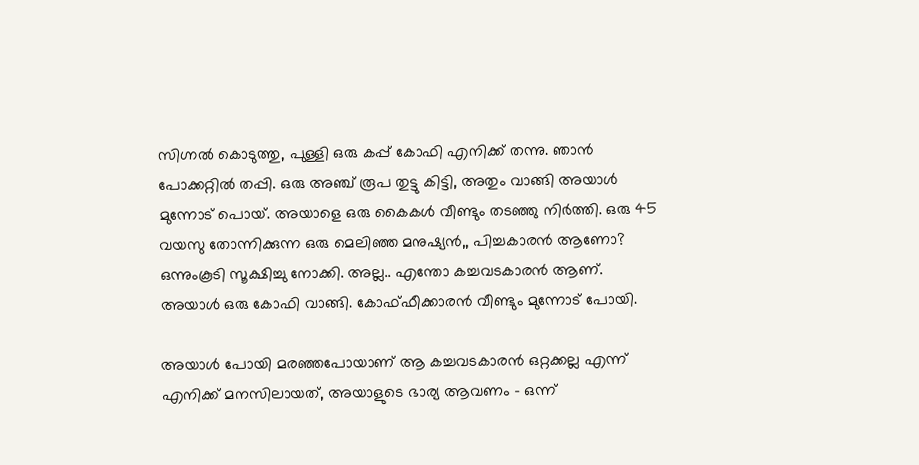സിഗ്നല്‍ കൊടുത്തു, പുള്ളി ഒരു കപ്പ്‌ കോഫി എനിക്ക് തന്നു. ഞാന്‍ പോക്കറ്റില്‍ തപ്പി. ഒരു അഞ്ച്‌ രൂപ തുട്ടു കിട്ടി, അതും വാങ്ങി അയാള്‍ മുന്നോട് പൊയ്. അയാളെ ഒരു കൈകള്‍ വീണ്ടും തടഞ്ഞു നിര്‍ത്തി. ഒരു 45 വയസു തോന്നിക്കുന്ന ഒരു മെലിഞ്ഞ മനുഷ്യന്‍,, പിച്ചകാരന്‍ ആണോ? ഒന്നുംകൂടി സൂക്ഷിച്ചു നോക്കി. അല്ല.. എന്തോ കച്ചവടകാരന്‍ ആണ്.
അയാള്‍ ഒരു കോഫി വാങ്ങി. കോഫ്ഫീക്കാരന്‍ വീണ്ടും മുന്നോട് പോയി.

അയാള്‍ പോയി മരഞ്ഞപോയാണ് ആ കച്ചവടകാരന്‍ ഒറ്റക്കല്ല എന്ന് എനിക്ക് മനസിലായത്, അയാളുടെ ഭാര്യ ആവണം - ഒന്ന്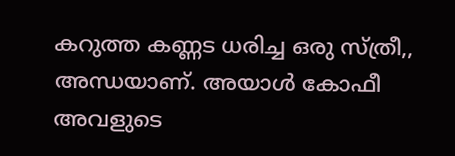കറുത്ത കണ്ണട ധരിച്ച ഒരു സ്ത്രീ,, അന്ധയാണ്‌. അയാള്‍ കോഫീ അവളുടെ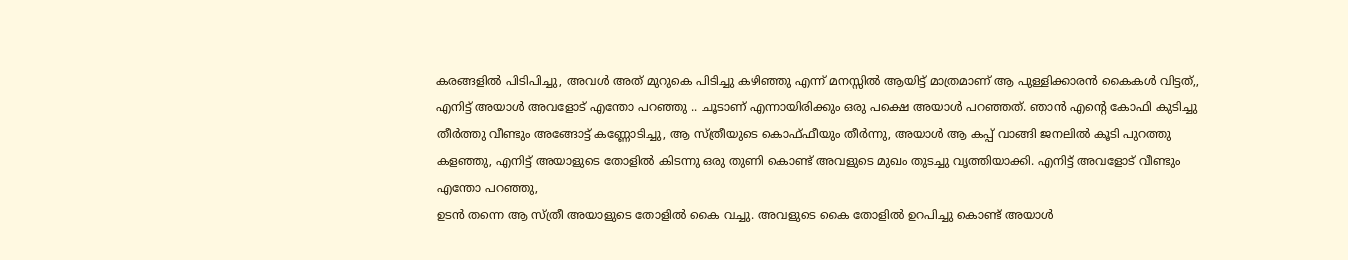കരങ്ങളില്‍ പിടിപിച്ചു, അവള്‍ അത് മുറുകെ പിടിച്ചു കഴിഞ്ഞു എന്ന് മനസ്സില്‍ ആയിട്ട് മാത്രമാണ് ആ പുള്ളിക്കാരന്‍ കൈകള്‍ വിട്ടത്,, എനിട്ട്‌ അയാള്‍ അവളോട്‌ എന്തോ പറഞ്ഞു .. ചൂടാണ് എന്നായിരിക്കും ഒരു പക്ഷെ അയാള്‍ പറഞ്ഞത്. ഞാന്‍ എന്റെ കോഫി കുടിച്ചു തീര്‍ത്തു വീണ്ടും അങ്ങോട്ട്‌ കണ്ണോടിച്ചു, ആ സ്ത്രീയുടെ കൊഫ്ഫീയും തീര്‍ന്നു, അയാള്‍ ആ കപ്പ്‌ വാങ്ങി ജനലില്‍ കൂടി പുറത്തു കളഞ്ഞു, എനിട്ട്‌ അയാളുടെ തോളില്‍ കിടന്നു ഒരു തുണി കൊണ്ട് അവളുടെ മുഖം തുടച്ചു വൃത്തിയാക്കി. എനിട്ട്‌ അവളോട്‌ വീണ്ടും എന്തോ പറഞ്ഞു,
ഉടന്‍ തന്നെ ആ സ്ത്രീ അയാളുടെ തോളില്‍ കൈ വച്ചു. അവളുടെ കൈ തോളില്‍ ഉറപിച്ചു കൊണ്ട് അയാള്‍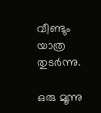വീണ്ടും യാത്ര തുടര്‍ന്നു.

ഒരു മൂന്നു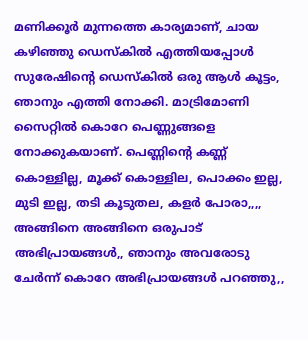മണിക്കൂര്‍ മുന്നത്തെ കാര്യമാണ്, ചായ കഴിഞ്ഞു ഡെസ്കില്‍ എത്തിയപ്പോള്‍ സുരേഷിന്‍റെ ഡെസ്കില്‍ ഒരു ആള്‍ കൂട്ടം, ഞാനും എത്തി നോക്കി. മാട്രിമോണി സൈറ്റില്‍ കൊറേ പെണ്ണുങ്ങളെ നോക്കുകയാണ്. പെണ്ണിന്റെ കണ്ണ് കൊള്ളില്ല, മൂക്ക് കൊള്ളില, പൊക്കം ഇല്ല, മുടി ഇല്ല, തടി കൂടുതല, കളര്‍ പോരാ,,,, അങ്ങിനെ അങ്ങിനെ ഒരുപാട് അഭിപ്രായങ്ങള്‍,, ഞാനും അവരോടു ചേര്‍ന്ന് കൊറേ അഭിപ്രായങ്ങള്‍ പറഞ്ഞു,,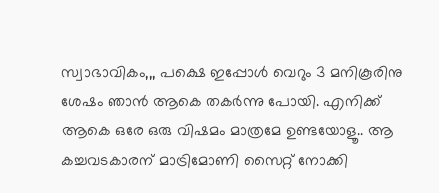സ്വാഭാവികം,,, പക്ഷെ ഇപ്പോള്‍ വെറും 3 മനികൂരിനു ശേഷം ഞാന്‍ ആകെ തകര്‍ന്നു പോയി. എനിക്ക് ആകെ ഒരേ ഒരു വിഷമം മാത്രമേ ഉണ്ടയോളൂ.. ആ കച്ചവടകാരന് മാട്രിമോണി സൈറ്റ് നോക്കി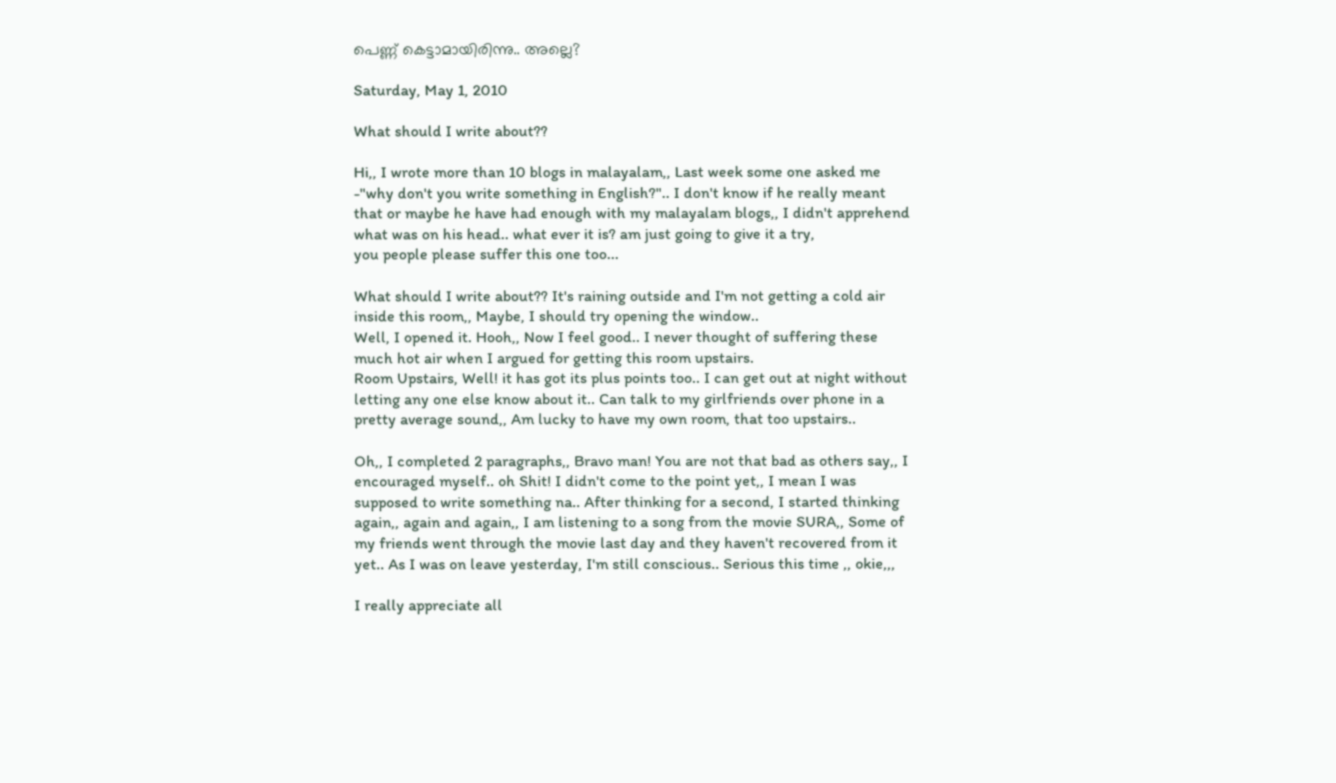പെണ്ണ് കെട്ടാമായിരിന്നു.. അല്ലെ?

Saturday, May 1, 2010

What should I write about??

Hi,, I wrote more than 10 blogs in malayalam,, Last week some one asked me -"why don't you write something in English?".. I don't know if he really meant that or maybe he have had enough with my malayalam blogs,, I didn't apprehend what was on his head.. what ever it is? am just going to give it a try,
you people please suffer this one too...

What should I write about?? It's raining outside and I'm not getting a cold air inside this room,, Maybe, I should try opening the window..
Well, I opened it. Hooh,, Now I feel good.. I never thought of suffering these much hot air when I argued for getting this room upstairs.
Room Upstairs, Well! it has got its plus points too.. I can get out at night without letting any one else know about it.. Can talk to my girlfriends over phone in a pretty average sound,, Am lucky to have my own room, that too upstairs..

Oh,, I completed 2 paragraphs,, Bravo man! You are not that bad as others say,, I encouraged myself.. oh Shit! I didn't come to the point yet,, I mean I was supposed to write something na.. After thinking for a second, I started thinking again,, again and again,, I am listening to a song from the movie SURA,, Some of my friends went through the movie last day and they haven't recovered from it yet.. As I was on leave yesterday, I'm still conscious.. Serious this time ,, okie,,,

I really appreciate all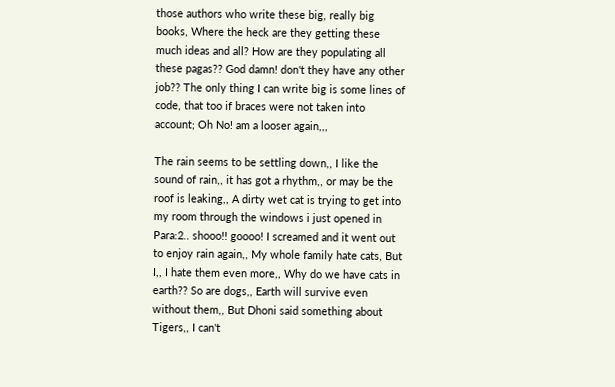those authors who write these big, really big books, Where the heck are they getting these much ideas and all? How are they populating all these pagas?? God damn! don't they have any other job?? The only thing I can write big is some lines of code, that too if braces were not taken into account; Oh No! am a looser again,,,

The rain seems to be settling down,, I like the sound of rain,, it has got a rhythm,, or may be the roof is leaking,, A dirty wet cat is trying to get into my room through the windows i just opened in Para:2.. shooo!! goooo! I screamed and it went out to enjoy rain again,, My whole family hate cats, But I,, I hate them even more,, Why do we have cats in earth?? So are dogs,, Earth will survive even without them,, But Dhoni said something about Tigers,, I can't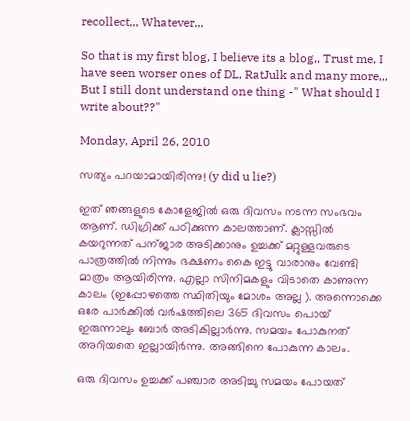recollect,,, Whatever,,,

So that is my first blog, I believe its a blog,, Trust me, I have seen worser ones of DL, RatJulk and many more,,, But I still dont understand one thing -" What should I write about??"

Monday, April 26, 2010

സത്യം പറയാമായിരിന്നു! (y did u lie?)

ഇത് ഞങ്ങളുടെ കോളേജില്‍ ഒരു ദിവസം നടന്ന സംഭവം ആണ്. ഡിഗ്രിക്ക് പഠിക്കുന്ന കാലത്താണ്. ക്ലാസ്സില്‍ കയറുന്നത് പന്ജാര അടിക്കാനും ഉച്ചക്ക് മറ്റുള്ളവരുടെ പാത്രത്തില്‍ നിന്നും ഭക്ഷണം കൈ ഇട്ടു വാരാനും വേണ്ടി മാത്രം ആയിരിന്നു. എല്ലാ സിനിമകളും വിടാതെ കാണുന്ന കാലം (ഇപ്പോഴത്തെ സ്ഥിതിയും മോശം അല്ല ). അന്നൊക്കെ ഒരേ പാര്‍ക്കില്‍ വര്‍ഷത്തിലെ 365 ദിവസം പൊയ് ഇരുന്നാലും ബോര്‍ അടികില്ലാര്‍ന്നു. സമയം പോകുനത് അറിയതെ ഇല്ലായിര്‍ന്നു. അങ്ങിനെ പോകുന്ന കാലം.

ഒരു ദിവസം ഉച്ചക്ക് പഞ്ചാര അടിച്ചു സമയം പോയത്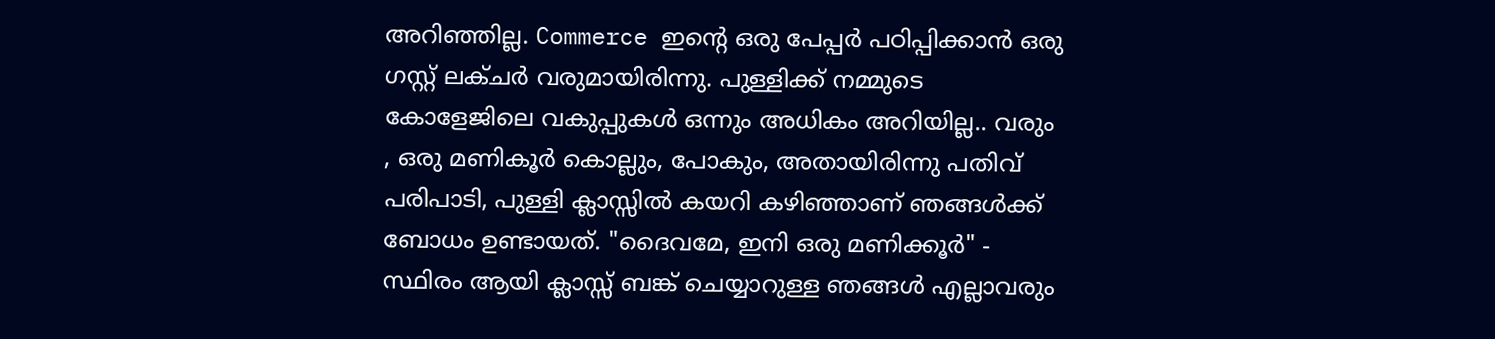അറിഞ്ഞില്ല. Commerce ഇന്റെ ഒരു പേപ്പര്‍ പഠിപ്പിക്കാന്‍ ഒരു ഗസ്റ്റ് ലക്ചര്‍ വരുമായിരിന്നു. പുള്ളിക്ക് നമ്മുടെ കോളേജിലെ വകുപ്പുകള്‍ ഒന്നും അധികം അറിയില്ല.. വരും , ഒരു മണികൂര്‍ കൊല്ലും, പോകും, അതായിരിന്നു പതിവ് പരിപാടി, പുള്ളി ക്ലാസ്സില്‍ കയറി കഴിഞ്ഞാണ് ഞങ്ങള്‍ക്ക് ബോധം ഉണ്ടായത്. "ദൈവമേ, ഇനി ഒരു മണിക്കൂര്‍" - സ്ഥിരം ആയി ക്ലാസ്സ്‌ ബങ്ക് ചെയ്യാറുള്ള ഞങ്ങള്‍ എല്ലാവരും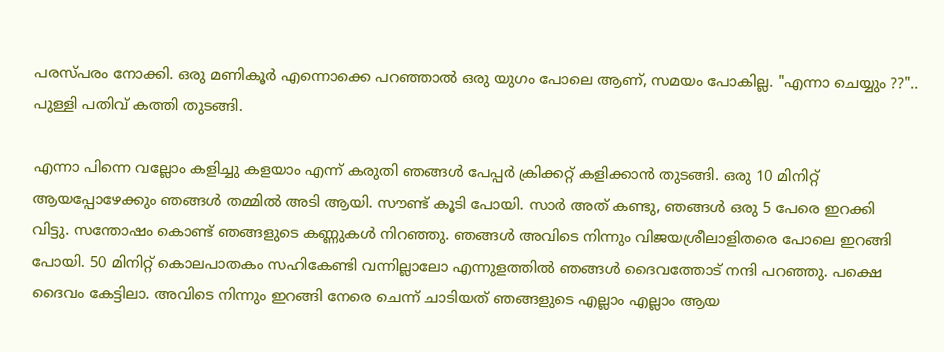പരസ്പരം നോക്കി. ഒരു മണികൂര്‍ എന്നൊക്കെ പറഞ്ഞാല്‍ ഒരു യുഗം പോലെ ആണ്, സമയം പോകില്ല. "എന്നാ ചെയ്യും ??".. പുള്ളി പതിവ് കത്തി തുടങ്ങി.

എന്നാ പിന്നെ വല്ലോം കളിച്ചു കളയാം എന്ന് കരുതി ഞങ്ങള്‍ പേപ്പര്‍ ക്രിക്കറ്റ്‌ കളിക്കാന്‍ തുടങ്ങി. ഒരു 10 മിനിറ്റ് ആയപ്പോഴേക്കും ഞങ്ങള്‍ തമ്മില്‍ അടി ആയി. സൗണ്ട് കൂടി പോയി. സാര്‍ അത് കണ്ടു, ഞങ്ങള്‍ ഒരു 5 പേരെ ഇറക്കി വിട്ടു. സന്തോഷം കൊണ്ട് ഞങ്ങളുടെ കണ്ണുകള്‍ നിറഞ്ഞു. ഞങ്ങള്‍ അവിടെ നിന്നും വിജയശ്രീലാളിതരെ പോലെ ഇറങ്ങി പോയി. 50 മിനിറ്റ് കൊലപാതകം സഹികേണ്ടി വന്നില്ലാലോ എന്നുളത്തില്‍ ഞങ്ങള്‍ ദൈവത്തോട് നന്ദി പറഞ്ഞു. പക്ഷെ ദൈവം കേട്ടിലാ. അവിടെ നിന്നും ഇറങ്ങി നേരെ ചെന്ന് ചാടിയത് ഞങ്ങളുടെ എല്ലാം എല്ലാം ആയ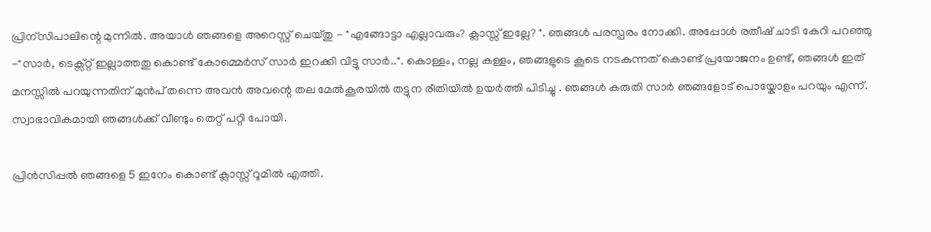പ്രിന്സിപാലിന്റെ മുന്നില്‍. അയാള്‍ ഞങ്ങളെ അറെസ്റ്റ്‌ ചെയ്തു - "എങ്ങോട്ടാ എല്ലാവരും? ക്ലാസ്സ്‌ ഇല്ലേ? ". ഞങ്ങള്‍ പരസ്പരം നോക്കി. അപ്പോള്‍ രതീഷ്‌ ചാടി കേറി പറഞ്ഞു -"സാര്‍, ടെക്സ്റ്റ്‌ ഇല്ലാത്തതു കൊണ്ട് കോമ്മെര്‍സ് സാര്‍ ഇറക്കി വിട്ടു സാര്‍..". കൊള്ളം, നല്ല കള്ളം, ഞങ്ങളുടെ കൂടെ നടകുന്നത് കൊണ്ട് പ്രയോജനം ഉണ്ട്, ഞങ്ങള്‍ ഇത് മനസ്സില്‍ പറയുന്നതിന് മുന്‍പ് തന്നെ അവന്‍ അവന്റെ തല മേല്‍കൂരയില്‍ തട്ടുന രീതിയില്‍ ഉയര്‍ത്തി പിടിച്ചു . ഞങ്ങള്‍ കരുതി സാര്‍ ഞങ്ങളോട് പൊയ്കോളം പറയും എന്ന്. സ്വാഭാവികമായി ഞങ്ങള്‍ക്ക് വീണ്ടും തെറ്റ് പറ്റി പോയി.

പ്രിന്‍സിപ്പല്‍ ഞങ്ങളെ 5 ഇനേം കൊണ്ട് ക്ലാസ്സ്‌ റൂമില്‍ എത്തി.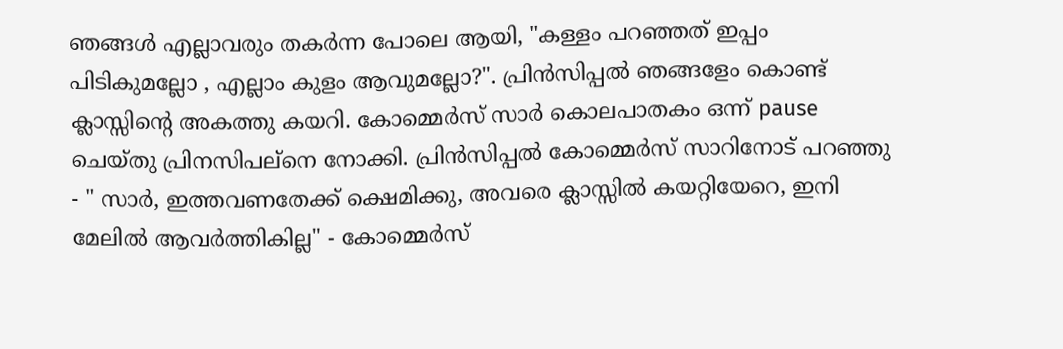ഞങ്ങള്‍ എല്ലാവരും തകര്‍ന്ന പോലെ ആയി, "കള്ളം പറഞ്ഞത് ഇപ്പം പിടികുമല്ലോ , എല്ലാം കുളം ആവുമല്ലോ?". പ്രിന്‍സിപ്പല്‍ ഞങ്ങളേം കൊണ്ട് ക്ലാസ്സിന്റെ അകത്തു കയറി. കോമ്മെര്‍സ് സാര്‍ കൊലപാതകം ഒന്ന് pause ചെയ്തു പ്രിനസിപല്നെ നോക്കി. പ്രിന്‍സിപ്പല്‍ കോമ്മെര്‍സ് സാറിനോട് പറഞ്ഞു - " സാര്‍, ഇത്തവണതേക്ക് ക്ഷെമിക്കു, അവരെ ക്ലാസ്സില്‍ കയറ്റിയേറെ, ഇനി മേലില്‍ ആവര്‍ത്തികില്ല" - കോമ്മെര്‍സ്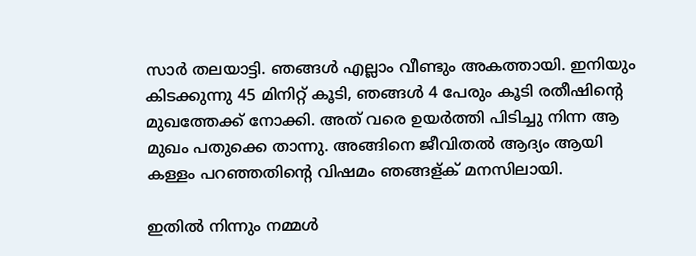സാര്‍ തലയാട്ടി. ഞങ്ങള്‍ എല്ലാം വീണ്ടും അകത്തായി. ഇനിയും കിടക്കുന്നു 45 മിനിറ്റ് കൂടി, ഞങ്ങള്‍ 4 പേരും കൂടി രതീഷിന്റെ മുഖത്തേക്ക് നോക്കി. അത് വരെ ഉയര്‍ത്തി പിടിച്ചു നിന്ന ആ മുഖം പതുക്കെ താന്നു. അങ്ങിനെ ജീവിതല്‍ ആദ്യം ആയി കള്ളം പറഞ്ഞതിന്റെ വിഷമം ഞങ്ങള്ക് മനസിലായി.

ഇതില്‍ നിന്നും നമ്മള്‍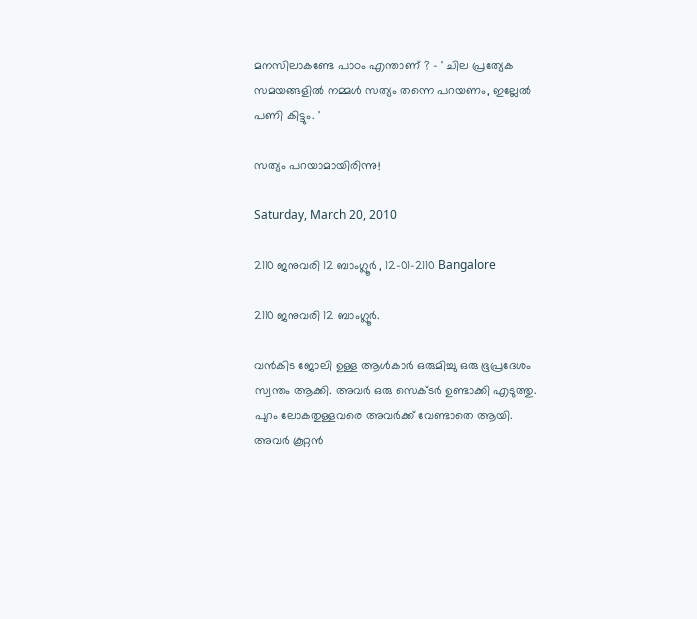മനസിലാകണ്ടേ പാഠം എന്താണ് ? - ' ചില പ്രത്യേക സമയങ്ങളില്‍ നമ്മള്‍ സത്യം തന്നെ പറയണം, ഇല്ലേല്‍ പണി കിട്ടും. '

സത്യം പറയാമായിരിന്നു!

Saturday, March 20, 2010

2110 ജനുവരി 12 ബാംഗ്ലൂര്‍ , 12-01-2110 Bangalore

2110 ജനുവരി 12 ബാംഗ്ലൂര്‍.

വന്‍കിട ജോലി ഉള്ള ആള്‍കാര്‍ ഒരുമിച്ചു ഒരു ഭൂപ്രദേശം സ്വന്തം ആക്കി. അവര്‍ ഒരു സെക്ടര്‍ ഉണ്ടാക്കി എടുത്തു. പുറം ലോകതുള്ളവരെ അവര്‍ക്ക് വേണ്ടാതെ ആയി. അവര്‍ കൂറ്റന്‍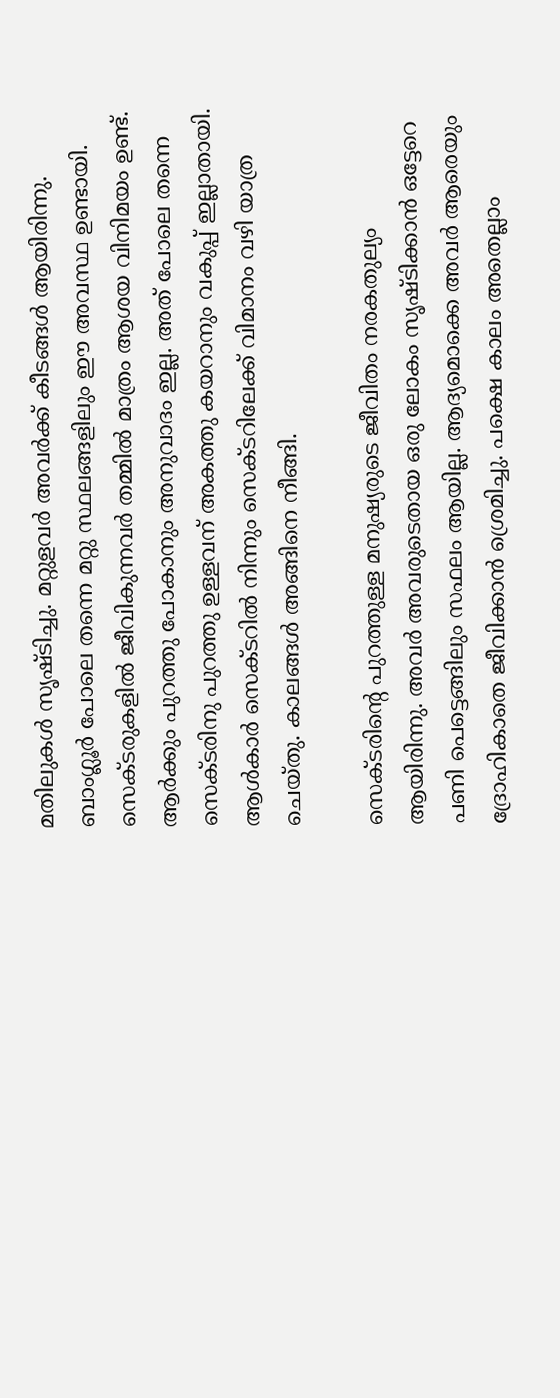മതിലുകള്‍ സൃഷ്ടിച്ചു. മറ്റുളവര്‍ അവര്‍ക്ക് കീടങ്ങള്‍ ആയിരിന്നു. ബാംഗ്ലൂര്‍ പോലെ തന്നെ മറ്റു സ്ഥലങ്ങളിലും ഈ അവസ്ഥ ഉണ്ടായി. സെക്ടരുകളില്‍ ജീവികുന്നവര്‍ തമ്മില്‍ മാത്രം ആശയ വിനിമയം ഉണ്ട്. ആര്‍ക്കും പുറത്തു പോകാനും അനുവാദം ഇല്ല. അത് പോലെ തന്നെ സെക്ടരിനു പുറത്തു ഉള്ളവന് അകത്തു കയറാനും വകുപ്പ് ഇല്ലാതായി. ആള്‍കാര്‍ സെക്ടറില്‍ നിന്നും സെക്ടറിലേക്ക് വിമാനം വഴി യാത്ര ചെയ്തു. കാലങ്ങള്‍ അങ്ങിനെ നീങ്ങി.

സെക്ടരിന്റെ പുറത്തുള്ള മനുഷ്യരുടെ ജീവിതം നരകതുല്യം ആയിരിന്നു. അവര്‍ അവരുടെതായ ഒരു ലോകം സൃഷ്ടിക്കാന്‍ ഒട്ടേറെ പണി പെട്ടെങ്ങിലും സഫലം ആയില്ല. ആദ്യമൊക്കെ അവര്‍ ആരെയും ദ്രോഹികാതെ ജീവിക്കാന്‍ ശ്രെമിച്ചു. പക്ഷെ കാലം അതെല്ലാം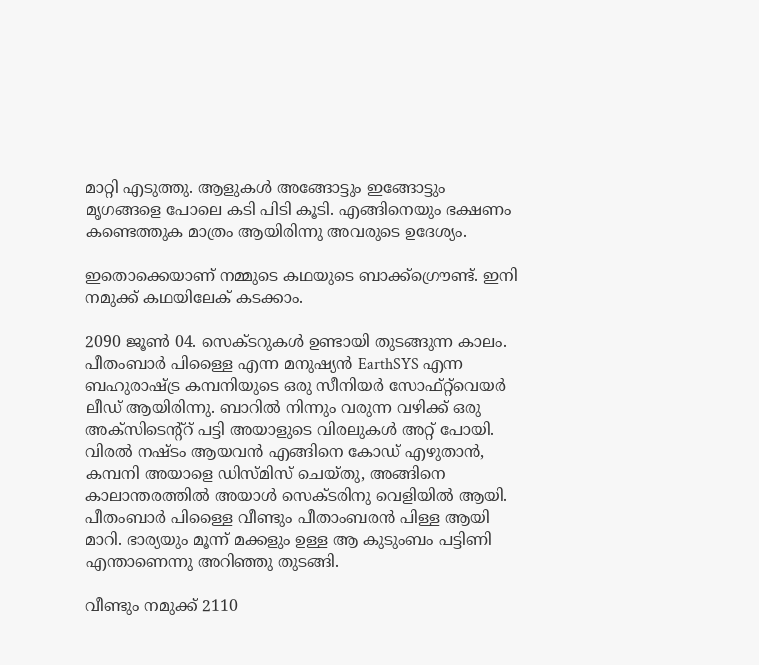മാറ്റി എടുത്തു. ആളുകള്‍ അങ്ങോട്ടും ഇങ്ങോട്ടും മൃഗങ്ങളെ പോലെ കടി പിടി കൂടി. എങ്ങിനെയും ഭക്ഷണം കണ്ടെത്തുക മാത്രം ആയിരിന്നു അവരുടെ ഉദേശ്യം.

ഇതൊക്കെയാണ് നമ്മുടെ കഥയുടെ ബാക്ക്ഗ്രൌണ്ട്. ഇനി നമുക്ക് കഥയിലേക് കടക്കാം.

2090 ജൂണ്‍ 04. സെക്ടറുകള്‍ ഉണ്ടായി തുടങ്ങുന്ന കാലം. പീതംബാര്‍ പിള്ളൈ എന്ന മനുഷ്യന്‍ EarthSYS എന്ന ബഹുരാഷ്ട്ര കമ്പനിയുടെ ഒരു സീനിയര്‍ സോഫ്റ്റ്‌വെയര്‍ ലീഡ് ആയിരിന്നു. ബാറില്‍ നിന്നും വരുന്ന വഴിക്ക് ഒരു അക്സിടെന്റ്റ്‌ പട്ടി അയാളുടെ വിരലുകള്‍ അറ്റ് പോയി. വിരല്‍ നഷ്ടം ആയവന്‍ എങ്ങിനെ കോഡ് എഴുതാന്‍, കമ്പനി അയാളെ ഡിസ്മിസ് ചെയ്തു, അങ്ങിനെ കാലാന്തരത്തില്‍ അയാള്‍ സെക്ടരിനു വെളിയില്‍ ആയി. പീതംബാര്‍ പിള്ളൈ വീണ്ടും പീതാംബരന്‍ പിള്ള ആയി മാറി. ഭാര്യയും മൂന്ന് മക്കളും ഉള്ള ആ കുടുംബം പട്ടിണി എന്താണെന്നു അറിഞ്ഞു തുടങ്ങി.

വീണ്ടും നമുക്ക് 2110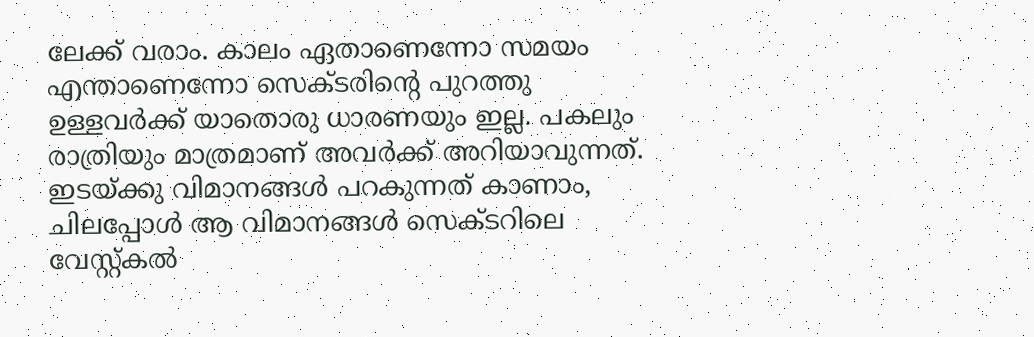ലേക്ക് വരാം. കാലം ഏതാണെന്നോ സമയം എന്താണെന്നോ സെക്ടരിന്റെ പുറത്തു ഉള്ളവര്‍ക്ക് യാതൊരു ധാരണയും ഇല്ല. പകലും രാത്രിയും മാത്രമാണ് അവര്‍ക്ക് അറിയാവുന്നത്. ഇടയ്ക്കു വിമാനങ്ങള്‍ പറകുന്നത് കാണാം, ചിലപ്പോള്‍ ആ വിമാനങ്ങള്‍ സെക്ടറിലെ വേസ്റ്റ്കല്‍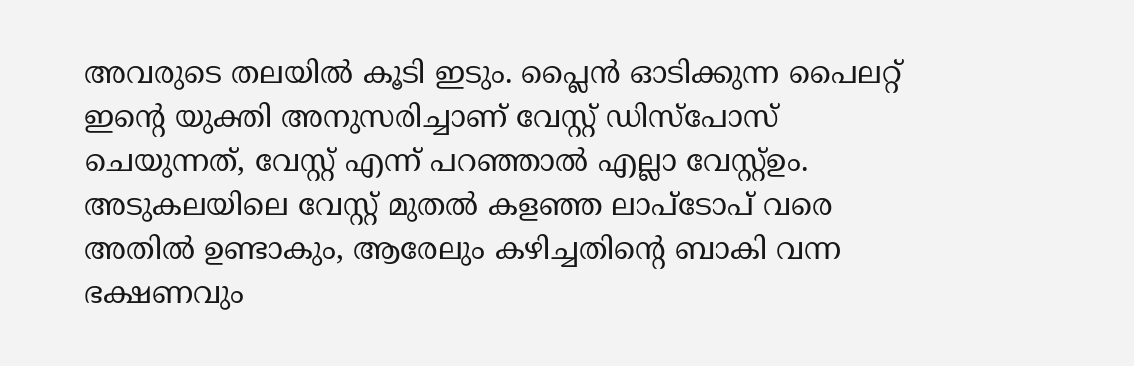അവരുടെ തലയില്‍ കൂടി ഇടും. പ്ലൈന്‍ ഓടിക്കുന്ന പൈലറ്റ് ഇന്റെ യുക്തി അനുസരിച്ചാണ് വേസ്റ്റ് ഡിസ്പോസ് ചെയുന്നത്, വേസ്റ്റ് എന്ന് പറഞ്ഞാല്‍ എല്ലാ വേസ്റ്റ്ഉം. അടുകലയിലെ വേസ്റ്റ് മുതല്‍ കളഞ്ഞ ലാപ്ടോപ് വരെ അതില്‍ ഉണ്ടാകും, ആരേലും കഴിച്ചതിന്റെ ബാകി വന്ന ഭക്ഷണവും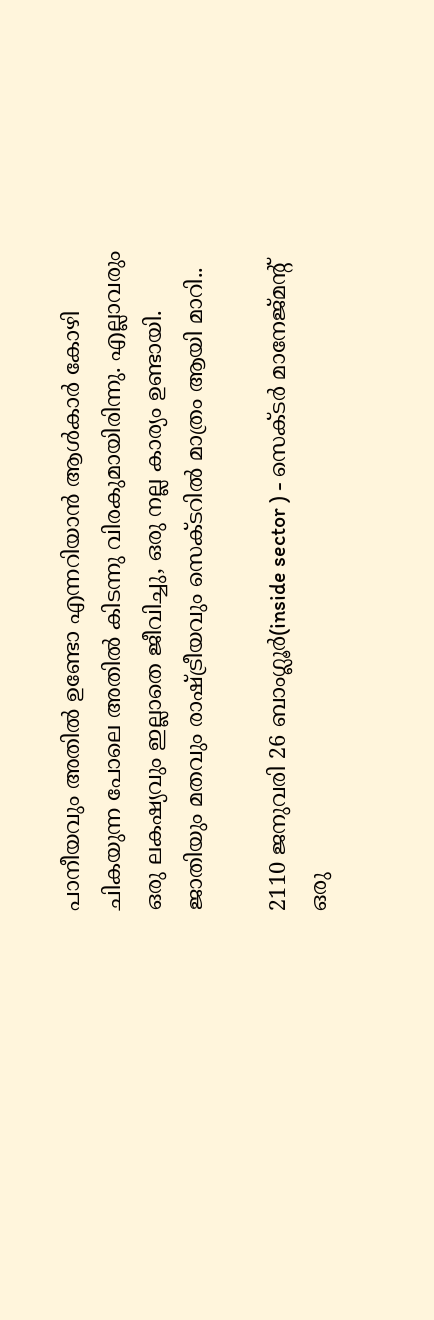പാനീയവും അതില്‍ ഉണ്ടോ എന്നറിയാന്‍ ആള്‍കാര്‍ കോഴി ചികയുന്ന പോലെ അതില്‍ കിടന്നു വിരകുമായിരിന്നു. എല്ലാവരും ഒരു ലകഷ്യവും ഇല്ലാതെ ജീവിച്ചു, ഒരു നല്ല കാര്യം ഉണ്ടായി. ജാതിയും മതവും രാഷ്ട്രീയവും സെക്ടറില്‍ മാത്രം ആയി മാറി..

2110 ജനുവരി 26 ബാംഗ്ലൂര്‍(inside sector ) - സെക്ടര്‍ മാനേജ്‌മന്റ്‌ ഒരു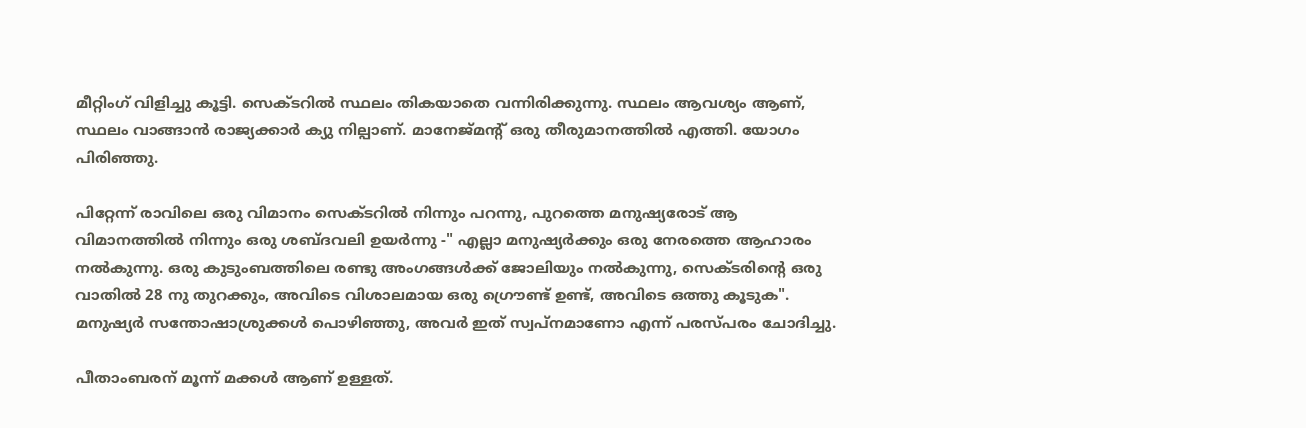മീറ്റിംഗ് വിളിച്ചു കൂട്ടി. സെക്ടറില്‍ സ്ഥലം തികയാതെ വന്നിരിക്കുന്നു. സ്ഥലം ആവശ്യം ആണ്, സ്ഥലം വാങ്ങാന്‍ രാജ്യക്കാര്‍ ക്യു നില്പാണ്. മാനേജ്‌മന്റ്‌ ഒരു തീരുമാനത്തില്‍ എത്തി. യോഗം പിരിഞ്ഞു.

പിറ്റേന്ന് രാവിലെ ഒരു വിമാനം സെക്ടറില്‍ നിന്നും പറന്നു, പുറത്തെ മനുഷ്യരോട് ആ വിമാനത്തില്‍ നിന്നും ഒരു ശബ്ദവലി ഉയര്‍ന്നു -" എല്ലാ മനുഷ്യര്‍ക്കും ഒരു നേരത്തെ ആഹാരം നല്‍കുന്നു. ഒരു കുടുംബത്തിലെ രണ്ടു അംഗങ്ങള്‍ക്ക് ജോലിയും നല്‍കുന്നു, സെക്ടരിന്റെ ഒരു വാതില്‍ 28 നു തുറക്കും, അവിടെ വിശാലമായ ഒരു ഗ്രൌണ്ട് ഉണ്ട്, അവിടെ ഒത്തു കൂടുക". മനുഷ്യര്‍ സന്തോഷാശ്രുക്കള്‍ പൊഴിഞ്ഞു, അവര്‍ ഇത് സ്വപ്നമാണോ എന്ന് പരസ്പരം ചോദിച്ചു.

പീതാംബരന് മൂന്ന് മക്കള്‍ ആണ് ഉള്ളത്.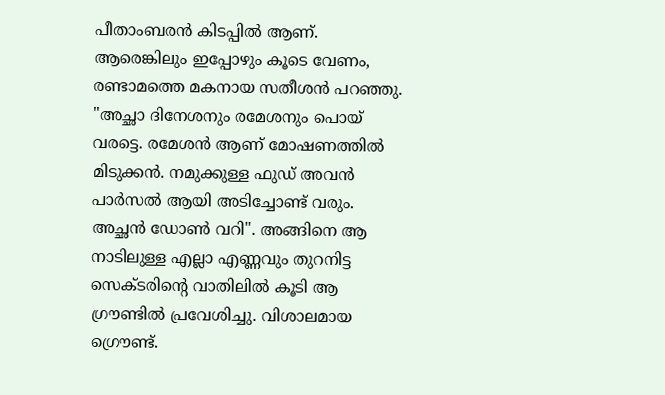പീതാംബരന്‍ കിടപ്പില്‍ ആണ്. ആരെങ്കിലും ഇപ്പോഴും കൂടെ വേണം, രണ്ടാമത്തെ മകനായ സതീശന്‍ പറഞ്ഞു. "അച്ഛാ ദിനേശനും രമേശനും പൊയ് വരട്ടെ. രമേശന്‍ ആണ് മോഷണത്തില്‍ മിടുക്കന്‍. നമുക്കുള്ള ഫുഡ്‌ അവന്‍ പാര്‍സല്‍ ആയി അടിച്ചോണ്ട് വരും. അച്ഛന്‍ ഡോണ്‍ വറി". അങ്ങിനെ ആ നാടിലുള്ള എല്ലാ എണ്ണവും തുറനിട്ട സെക്ടരിന്റെ വാതിലില്‍ കൂടി ആ ഗ്രൗണ്ടില്‍ പ്രവേശിച്ചു. വിശാലമായ ഗ്രൌണ്ട്.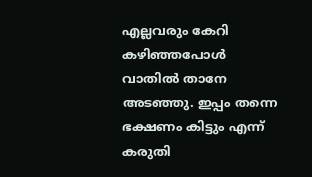എല്ലവരും കേറി കഴിഞ്ഞപോള്‍ വാതില്‍ താനേ അടഞ്ഞു. ഇപ്പം തന്നെ ഭക്ഷണം കിട്ടും എന്ന് കരുതി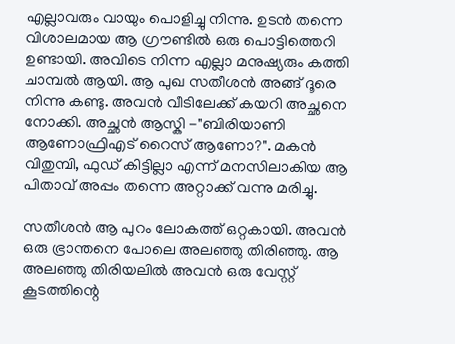എല്ലാവരും വായും പൊളിച്ചു നിന്നു. ഉടന്‍ തന്നെ വിശാലമായ ആ ഗ്രൗണ്ടില്‍ ഒരു പൊട്ടിത്തെറി ഉണ്ടായി. അവിടെ നിന്ന എല്ലാ മനുഷ്യരും കത്തി ചാമ്പല്‍ ആയി. ആ പുഖ സതീശന്‍ അങ്ങ് ദൂരെ നിന്നു കണ്ടു. അവന്‍ വീടിലേക്ക്‌ കയറി അച്ഛനെ നോക്കി. അച്ഛന്‍ ആസ്കി -"ബിരിയാണി ആണോഫ്രിഎട് റൈസ് ആണോ?". മകന്‍ വിതുമ്പി, ഫുഡ്‌ കിട്ടില്ലാ എന്ന് മനസിലാകിയ ആ പിതാവ് അപ്പം തന്നെ അറ്റാക്ക്‌ വന്നു മരിച്ചു.

സതീശന്‍ ആ പുറം ലോകത്ത് ഒറ്റകായി. അവന്‍ ഒരു ഭ്രാന്തനെ പോലെ അലഞ്ഞു തിരിഞ്ഞു. ആ അലഞ്ഞു തിരിയലില്‍ അവന്‍ ഒരു വേസ്റ്റ് കൂടത്തിന്റെ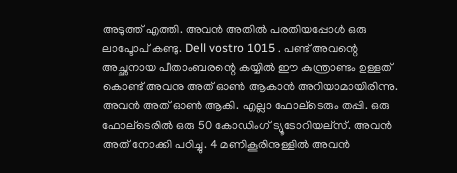അടുത്ത് എത്തി. അവന്‍ അതില്‍ പരതിയപ്പോള്‍ ഒരു ലാപ്ടോപ് കണ്ടു. Dell vostro 1015 . പണ്ട് അവന്റെ അച്ഛനായ പീതാംബരന്റെ കയ്യില്‍ ഈ കുന്ത്രാണ്ടം ഉള്ളത് കൊണ്ട് അവനു അത് ഓണ്‍ ആകാന്‍ അറിയാമായിരിന്നു. അവന്‍ അത് ഓണ്‍ ആകി. എല്ലാ ഫോല്ടെരും തപ്പി. ഒരു ഫോല്ടെരില്‍ ഒരു 50 കോഡിംഗ് ട്യൂടോറിയല്സ്. അവന്‍ അത് നോക്കി പഠിച്ചു. 4 മണികൂരിനുള്ളില്‍ അവന്‍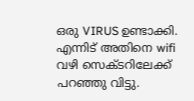ഒരു VIRUS ഉണ്ടാക്കി. എന്നിട് അതിനെ wifi വഴി സെക്ടറിലേക്ക് പറഞ്ഞു വിട്ടു.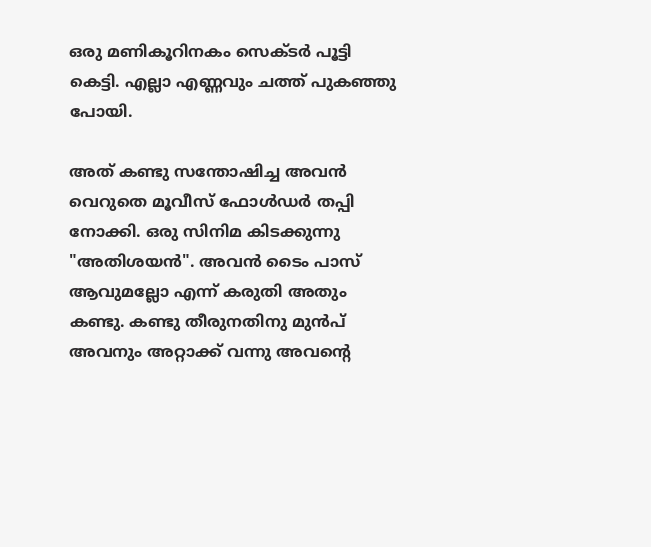ഒരു മണികൂറിനകം സെക്ടര്‍ പൂട്ടി കെട്ടി. എല്ലാ എണ്ണവും ചത്ത്‌ പുകഞ്ഞു പോയി.

അത് കണ്ടു സന്തോഷിച്ച അവന്‍ വെറുതെ മൂവീസ് ഫോള്‍ഡര്‍ തപ്പി നോക്കി. ഒരു സിനിമ കിടക്കുന്നു "അതിശയന്‍". അവന്‍ ടൈം പാസ് ആവുമല്ലോ എന്ന് കരുതി അതും കണ്ടു. കണ്ടു തീരുനതിനു മുന്‍പ് അവനും അറ്റാക്ക്‌ വന്നു അവന്റെ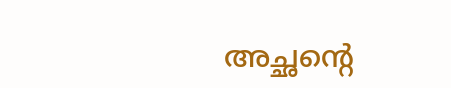അച്ഛന്റെ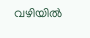വഴിയില്‍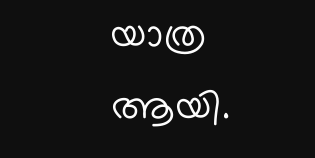യാത്ര ആയി.